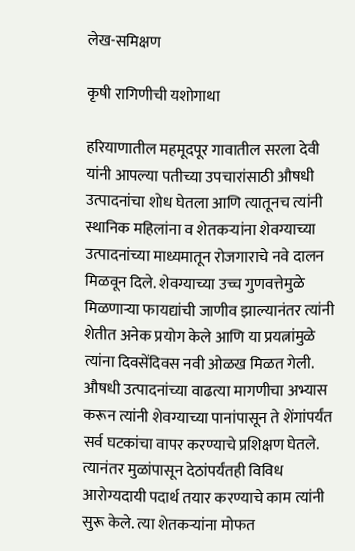लेख-समिक्षण

कृषी रागिणीची यशोगाथा

हरियाणातील महमूदपूर गावातील सरला देवी यांनी आपल्या पतीच्या उपचारांसाठी औषधी उत्पादनांचा शोध घेतला आणि त्यातूनच त्यांनी स्थानिक महिलांना व शेतकऱ्यांना शेवग्याच्या उत्पादनांच्या माध्यमातून रोजगाराचे नवे दालन मिळवून दिले. शेवग्याच्या उच्च गुणवत्तेमुळे मिळणाऱ्या फायद्यांची जाणीव झाल्यानंतर त्यांनी शेतीत अनेक प्रयोग केले आणि या प्रयत्नांमुळे त्यांना दिवसेंदिवस नवी ओळख मिळत गेली. औषधी उत्पादनांच्या वाढत्या मागणीचा अभ्यास करून त्यांनी शेवग्याच्या पानांपासून ते शेंगांपर्यंत सर्व घटकांचा वापर करण्याचे प्रशिक्षण घेतले. त्यानंतर मुळांपासून देठांपर्यंतही विविध आरोग्यदायी पदार्थ तयार करण्याचे काम त्यांनी सुरू केले. त्या शेतकऱ्यांना मोफत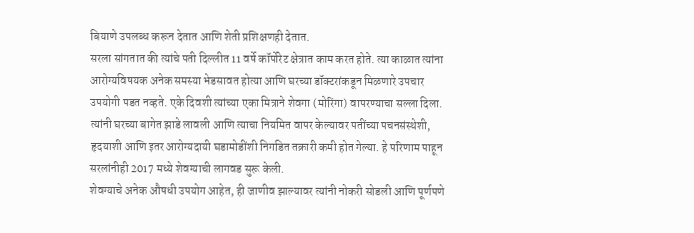बियाणे उपलब्ध करून देतात आणि शेती प्रशिक्षणही देतात.
सरला सांगतात की त्यांचे पती दिल्लीत 11 वर्षे कॉर्पोरेट क्षेत्रात काम करत होते. त्या काळात त्यांना आरोग्यविषयक अनेक समस्या भेडसावत होत्या आणि घरच्या डॉक्टरांकडून मिळणारे उपचार उपयोगी पडत नव्हते. एके दिवशी त्यांच्या एका मित्राने शेवगा (मोरिंगा) वापरण्याचा सल्ला दिला. त्यांनी घरच्या बागेत झाडे लावली आणि त्याचा नियमित वापर केल्यावर पतींच्या पचनसंस्थेशी, हृदयाशी आणि इतर आरोग्यदायी घडामोडींशी निगडित तक्रारी कमी होत गेल्या. हे परिणाम पाहून सरलांनीही 2017 मध्ये शेवग्याची लागवड सुरू केली.
शेवग्याचे अनेक औषधी उपयोग आहेत, ही जाणीव झाल्यावर त्यांनी नोकरी सोडली आणि पूर्णपणे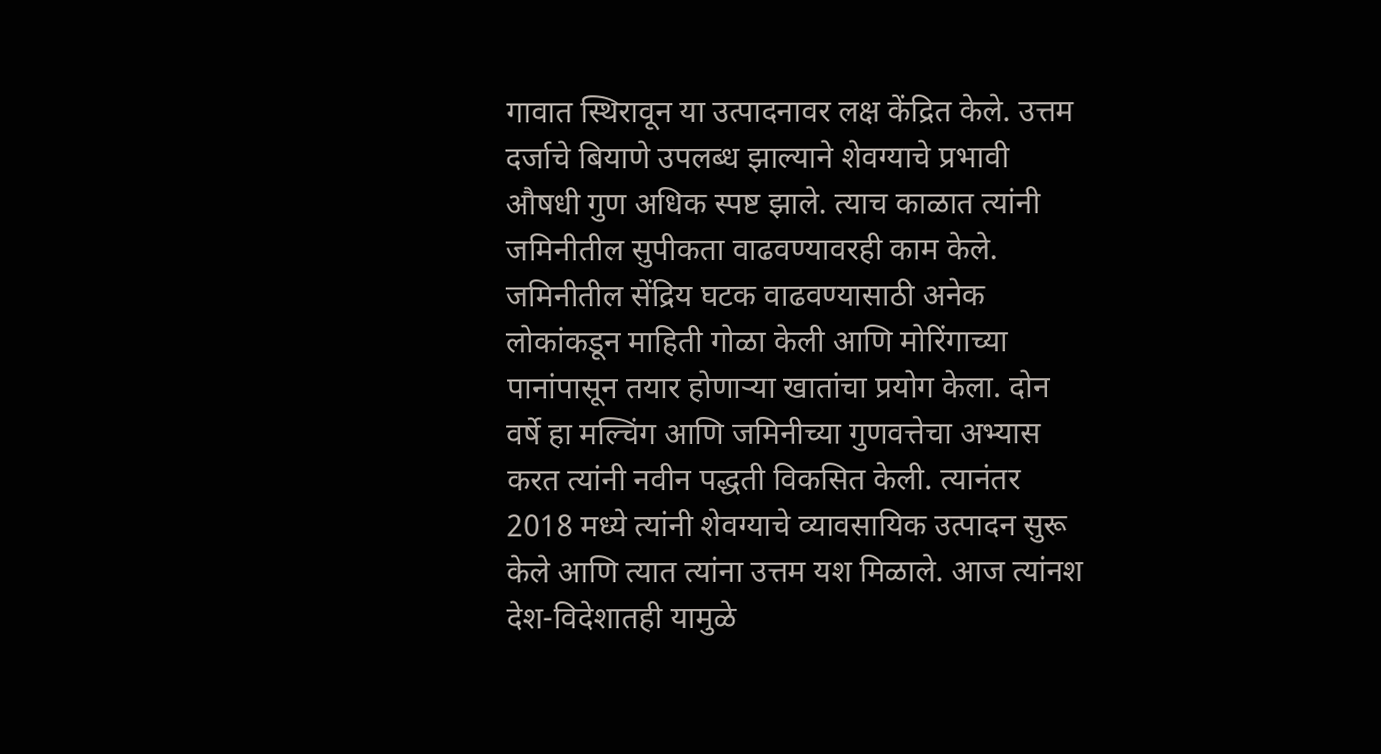गावात स्थिरावून या उत्पादनावर लक्ष केंद्रित केले. उत्तम दर्जाचे बियाणे उपलब्ध झाल्याने शेवग्याचे प्रभावी औषधी गुण अधिक स्पष्ट झाले. त्याच काळात त्यांनी जमिनीतील सुपीकता वाढवण्यावरही काम केले. जमिनीतील सेंद्रिय घटक वाढवण्यासाठी अनेक लोकांकडून माहिती गोळा केली आणि मोरिंगाच्या पानांपासून तयार होणाऱ्या खातांचा प्रयोग केला. दोन वर्षे हा मल्चिंग आणि जमिनीच्या गुणवत्तेचा अभ्यास करत त्यांनी नवीन पद्धती विकसित केली. त्यानंतर 2018 मध्ये त्यांनी शेवग्याचे व्यावसायिक उत्पादन सुरू केले आणि त्यात त्यांना उत्तम यश मिळाले. आज त्यांनश देश-विदेशातही यामुळे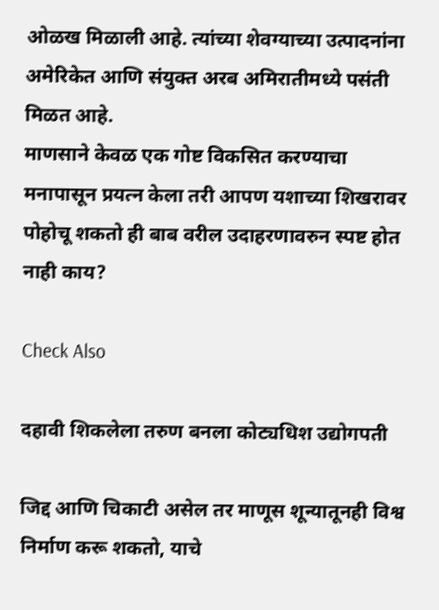ओळख मिळाली आहे. त्यांच्या शेवग्याच्या उत्पादनांना अमेरिकेत आणि संयुक्त अरब अमिरातीमध्ये पसंती मिळत आहे.
माणसाने केवळ एक गोष्ट विकसित करण्याचा मनापासून प्रयत्न केला तरी आपण यशाच्या शिखरावर पोहोचू शकतो ही बाब वरील उदाहरणावरुन स्पष्ट होत नाही काय?

Check Also

दहावी शिकलेला तरुण बनला कोट्यधिश उद्योगपती

जिद्द आणि चिकाटी असेल तर माणूस शून्यातूनही विश्व निर्माण करू शकतो, याचे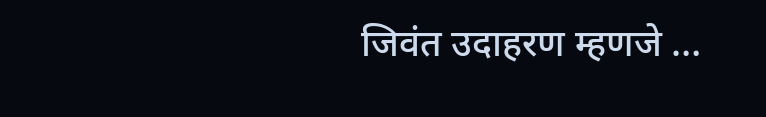जिवंत उदाहरण म्हणजे …